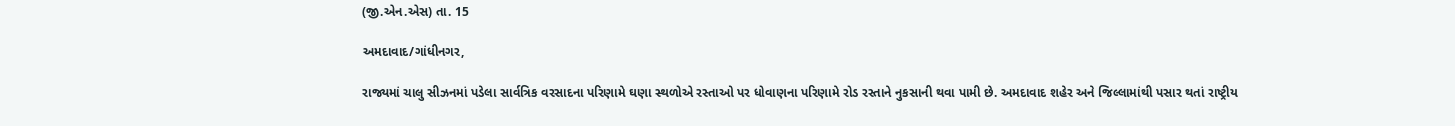(જી.એન.એસ) તા. 15

અમદાવાદ/ગાંધીનગર,

રાજ્યમાં ચાલુ સીઝનમાં પડેલા સાર્વત્રિક વરસાદના પરિણામે ઘણા સ્થળોએ રસ્તાઓ પર ધોવાણના પરિણામે રોડ રસ્તાને નુકસાની થવા પામી છે. અમદાવાદ શહેર અને જિલ્લામાંથી પસાર થતાં રાષ્ટ્રીય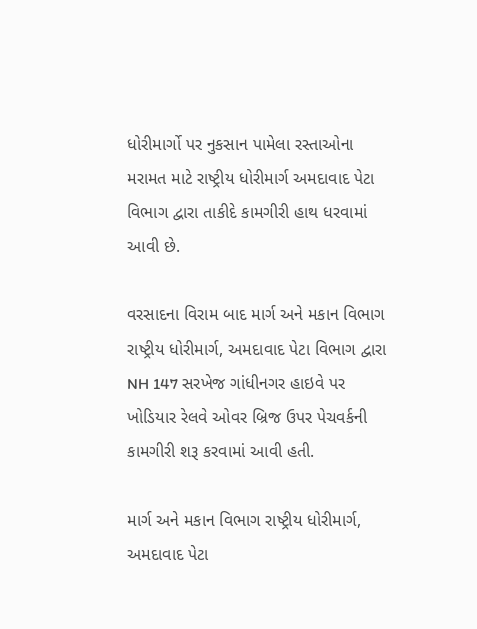ધોરીમાર્ગો પર નુકસાન પામેલા રસ્તાઓના મરામત માટે રાષ્ટ્રીય ધોરીમાર્ગ અમદાવાદ પેટા વિભાગ દ્વારા તાકીદે કામગીરી હાથ ધરવામાં આવી છે.

વરસાદના વિરામ બાદ માર્ગ અને મકાન વિભાગ રાષ્ટ્રીય ધોરીમાર્ગ, અમદાવાદ પેટા વિભાગ દ્વારા NH 147 સરખેજ ગાંધીનગર હાઇવે પર ખોડિયાર રેલવે ઓવર બ્રિજ ઉપર પેચવર્કની કામગીરી શરૂ કરવામાં આવી હતી.

માર્ગ અને મકાન વિભાગ રાષ્ટ્રીય ધોરીમાર્ગ, અમદાવાદ પેટા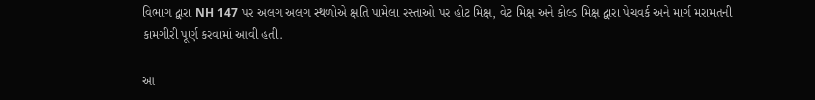વિભાગ દ્વારા NH 147 પર અલગ અલગ સ્થળોએ ક્ષતિ પામેલા રસ્તાઓ પર હોટ મિક્ષ, વેટ મિક્ષ અને કોલ્ડ મિક્ષ દ્વારા પેચવર્ક અને માર્ગ મરામતની કામગીરી પૂર્ણ કરવામાં આવી હતી.

આ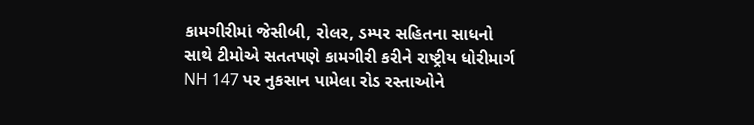કામગીરીમાં જેસીબી, રોલર, ડમ્પર સહિતના સાધનો સાથે ટીમોએ સતતપણે કામગીરી કરીને રાષ્ટ્રીય ધોરીમાર્ગ NH 147 પર નુકસાન પામેલા રોડ રસ્તાઓને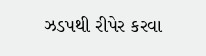ઝડપથી રીપેર કરવા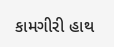કામગીરી હાથ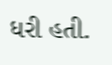ધરી હતી.